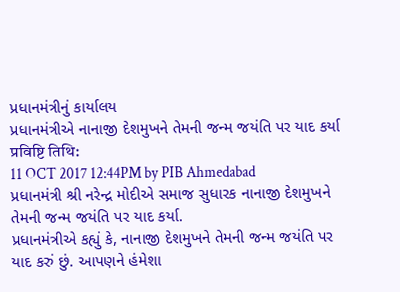પ્રધાનમંત્રીનું કાર્યાલય
પ્રધાનમંત્રીએ નાનાજી દેશમુખને તેમની જન્મ જયંતિ પર યાદ કર્યા
प्रविष्टि तिथि:
11 OCT 2017 12:44PM by PIB Ahmedabad
પ્રધાનમંત્રી શ્રી નરેન્દ્ર મોદીએ સમાજ સુધારક નાનાજી દેશમુખને તેમની જન્મ જયંતિ પર યાદ કર્યા.
પ્રધાનમંત્રીએ કહ્યું કે, નાનાજી દેશમુખને તેમની જન્મ જયંતિ પર યાદ કરું છું. આપણને હંમેશા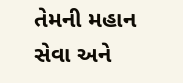તેમની મહાન સેવા અને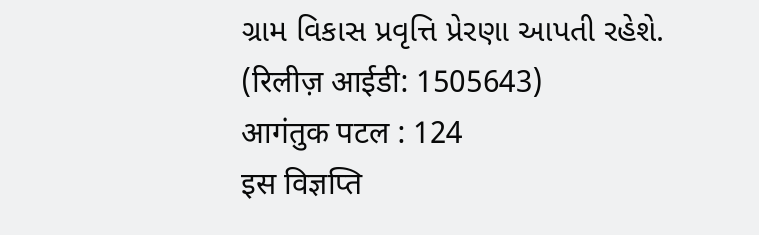ગ્રામ વિકાસ પ્રવૃત્તિ પ્રેરણા આપતી રહેશે.
(रिलीज़ आईडी: 1505643)
आगंतुक पटल : 124
इस विज्ञप्ति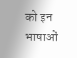को इन भाषाओं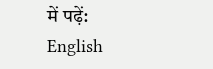में पढ़ें:
English